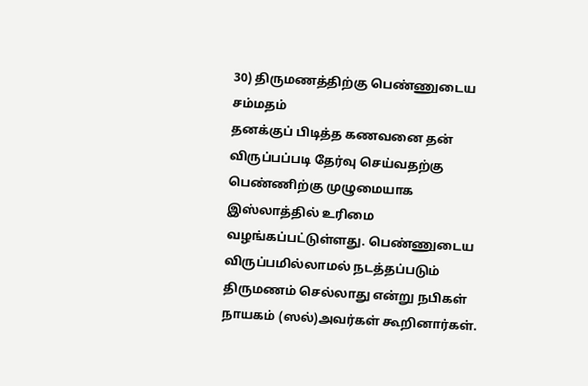30) திருமணத்திற்கு பெண்ணுடைய சம்மதம்
தனக்குப் பிடித்த கணவனை தன் விருப்பப்படி தேர்வு செய்வதற்கு பெண்ணிற்கு முழுமையாக இஸ்லாத்தில் உரிமை வழங்கப்பட்டுள்ளது. பெண்ணுடைய விருப்பமில்லாமல் நடத்தப்படும் திருமணம் செல்லாது என்று நபிகள் நாயகம் (ஸல்)அவர்கள் கூறினார்கள்.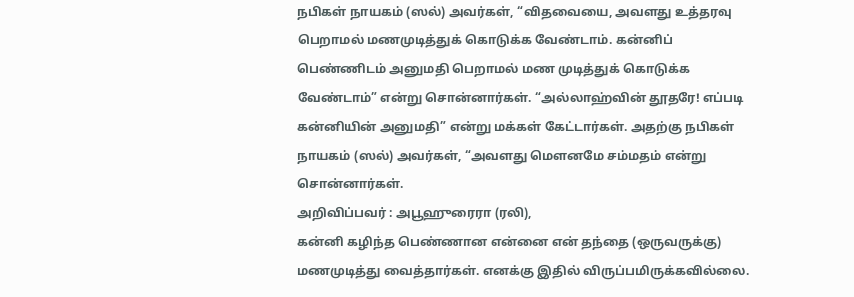நபிகள் நாயகம் (ஸல்) அவர்கள், “விதவையை, அவளது உத்தரவு பெறாமல் மணமுடித்துக் கொடுக்க வேண்டாம். கன்னிப் பெண்ணிடம் அனுமதி பெறாமல் மண முடித்துக் கொடுக்க வேண்டாம்” என்று சொன்னார்கள். “அல்லாஹ்வின் தூதரே! எப்படி கன்னியின் அனுமதி” என்று மக்கள் கேட்டார்கள். அதற்கு நபிகள் நாயகம் (ஸல்) அவர்கள், “அவளது மௌனமே சம்மதம் என்று சொன்னார்கள்.
அறிவிப்பவர் : அபூஹுரைரா (ரலி),
கன்னி கழிந்த பெண்ணான என்னை என் தந்தை (ஒருவருக்கு) மணமுடித்து வைத்தார்கள். எனக்கு இதில் விருப்பமிருக்கவில்லை.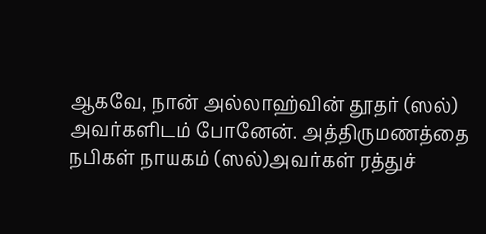ஆகவே, நான் அல்லாஹ்வின் தூதர் (ஸல்) அவர்களிடம் போனேன். அத்திருமணத்தை நபிகள் நாயகம் (ஸல்)அவர்கள் ரத்துச்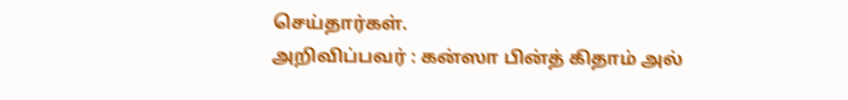செய்தார்கள்.
அறிவிப்பவர் : கன்ஸா பின்த் கிதாம் அல்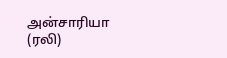அன்சாரியா (ரலி)